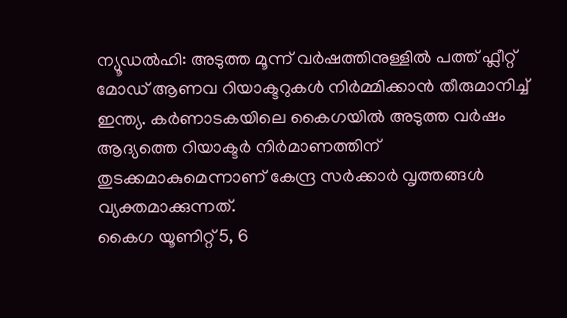ന്യൂഡൽഹി: അടുത്ത മൂന്ന് വർഷത്തിനുള്ളിൽ പത്ത് ഫ്ലീറ്റ് മോഡ് ആണവ റിയാക്ടറുകൾ നിർമ്മിക്കാൻ തീരുമാനിച്ച് ഇന്ത്യ. കർണാടകയിലെ കൈഗയിൽ അടുത്ത വർഷം ആദ്യത്തെ റിയാക്ടർ നിർമാണത്തിന് തുടക്കമാകുമെന്നാണ് കേന്ദ്ര സർക്കാർ വൃത്തങ്ങൾ വ്യക്തമാക്കുന്നത്.
കൈഗ യൂണിറ്റ് 5, 6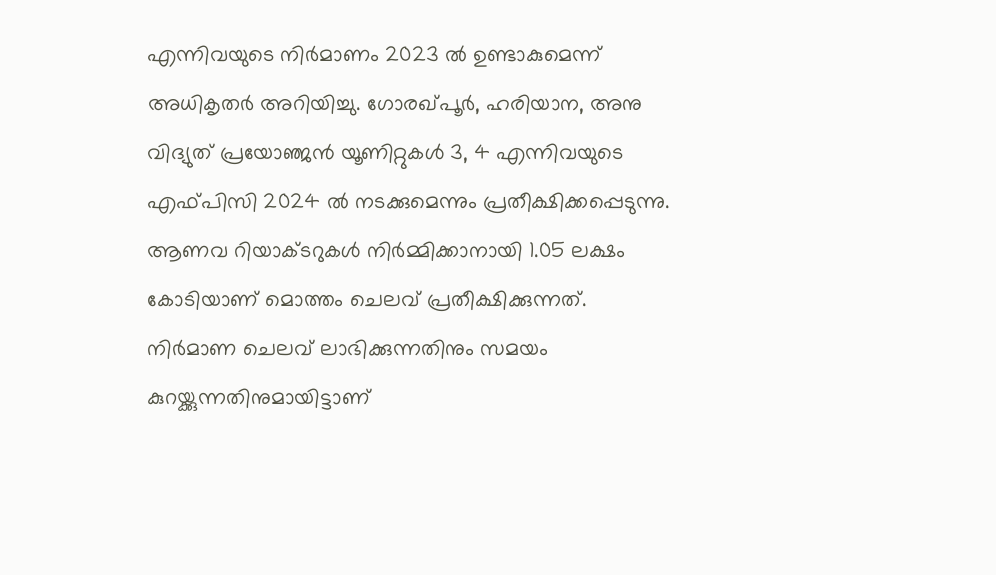എന്നിവയുടെ നിർമാണം 2023 ൽ ഉണ്ടാകുമെന്ന് അധികൃതർ അറിയിച്ചു. ഗോരഖ്പൂർ, ഹരിയാന, അനു വിദ്യുത് പ്രയോഞ്ജൻ യൂണിറ്റുകൾ 3, 4 എന്നിവയുടെ എഫ്പിസി 2024 ൽ നടക്കുമെന്നും പ്രതീക്ഷിക്കപ്പെടുന്നു.
ആണവ റിയാക്ടറുകൾ നിർമ്മിക്കാനായി 1.05 ലക്ഷം കോടിയാണ് മൊത്തം ചെലവ് പ്രതീക്ഷിക്കുന്നത്. നിർമാണ ചെലവ് ലാഭിക്കുന്നതിനും സമയം കുറയ്ക്കുന്നതിനുമായിട്ടാണ്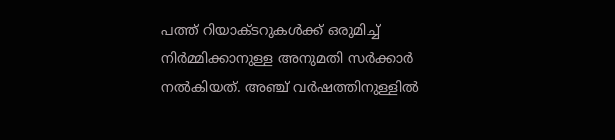പത്ത് റിയാക്ടറുകൾക്ക് ഒരുമിച്ച് നിർമ്മിക്കാനുള്ള അനുമതി സർക്കാർ നൽകിയത്. അഞ്ച് വർഷത്തിനുള്ളിൽ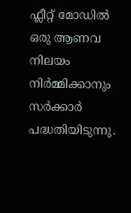ഫ്ലീറ്റ് മോഡിൽ ഒരു ആണവ നിലയം നിർമ്മിക്കാനും സർക്കാർ പദ്ധതിയിടുന്നു.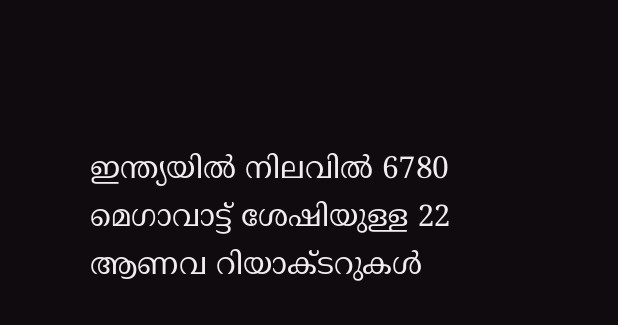ഇന്ത്യയിൽ നിലവിൽ 6780 മെഗാവാട്ട് ശേഷിയുള്ള 22 ആണവ റിയാക്ടറുകൾ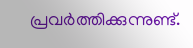പ്രവർത്തിക്കുന്നുണ്ട്.